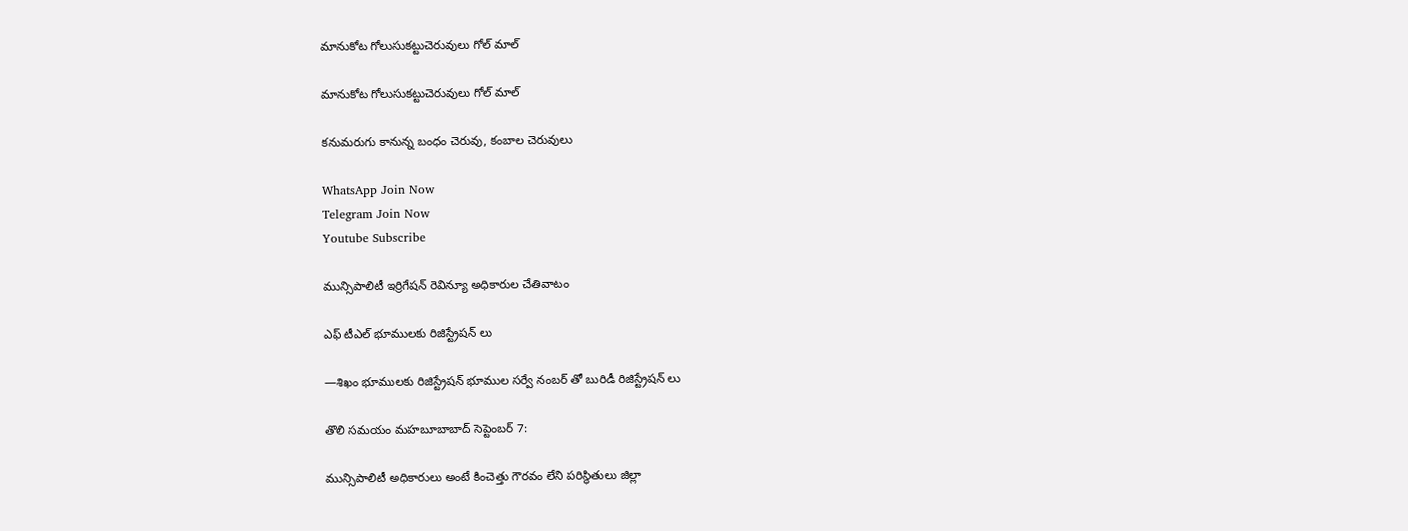మానుకోట గోలుసుకట్టుచెరువులు గోల్ మాల్

మానుకోట గోలుసుకట్టుచెరువులు గోల్ మాల్

కనుమరుగు కానున్న బంధం చెరువు, కంబాల చెరువులు

WhatsApp Join Now
Telegram Join Now
Youtube Subscribe

మున్సిపాలిటీ ఇర్రిగేషన్ రెవిన్యూ అధికారుల చేతివాటం

ఎఫ్ టీఎల్ భూములకు రిజిస్ట్రేషన్ లు

—శిఖం భూములకు రిజిస్ట్రేషన్ భూముల సర్వే నంబర్ తో బురిడీ రిజిస్ట్రేషన్ లు

తొలి సమయం మహబూబాబాద్ సెప్టెంబర్ 7:

మున్సిపాలిటీ అధికారులు అంటే కించెత్తు గౌరవం లేని పరిస్థితులు జిల్లా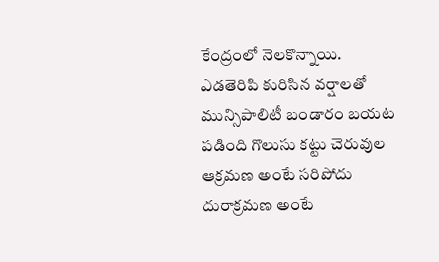కేంద్రంలో నెలకొన్నాయి. ఎడతెరిపి కురిసిన వర్షాలతో మున్సిపాలిటీ బండారం బయట పడింది గొలుసు కట్టు చెరువుల ఆక్రమణ అంటే సరిపోదు దురాక్రమణ అంటే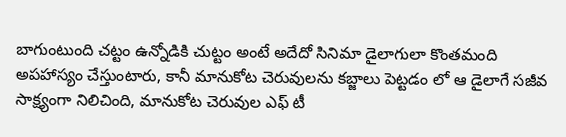బాగుంటుంది చట్టం ఉన్నోడికి చుట్టం అంటే అదేదో సినిమా డైలాగులా కొంతమంది అపహాస్యం చేస్తుంటారు, కానీ మానుకోట చెరువులను కబ్జాలు పెట్టడం లో ఆ డైలాగే సజీవ సాక్ష్యంగా నిలిచింది, మానుకోట చెరువుల ఎఫ్ టీ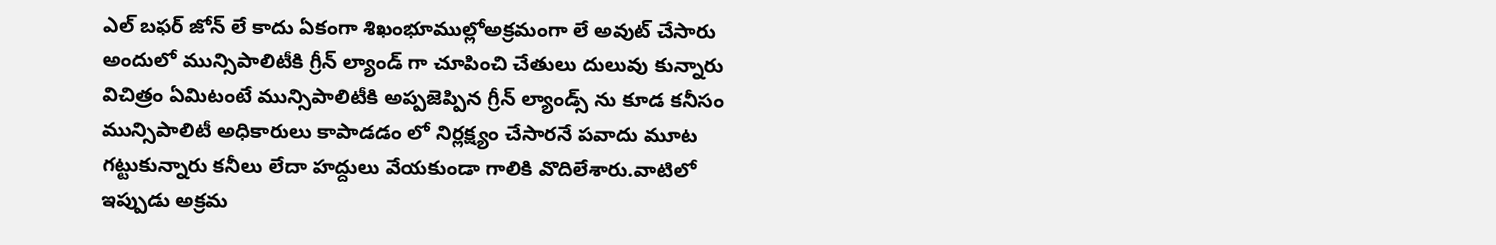ఎల్ బఫర్ జోన్ లే కాదు ఏకంగా శిఖంభూముల్లోఅక్రమంగా లే అవుట్ చేసారు అందులో మున్సిపాలిటీకి గ్రీన్ ల్యాండ్ గా చూపించి చేతులు దులువు కున్నారు విచిత్రం ఏమిటంటే మున్సిపాలిటీకి అప్పజెప్పిన గ్రీన్ ల్యాండ్స్ ను కూడ కనీసం మున్సిపాలిటీ అధికారులు కాపాడడం లో నిర్లక్ష్యం చేసారనే పవాదు మూట గట్టుకున్నారు కనీలు లేదా హద్దులు వేయకుండా గాలికి వొదిలేశారు.వాటిలో ఇప్పుడు అక్రమ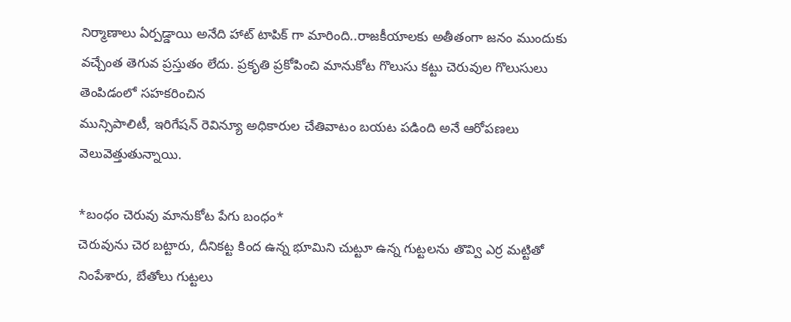నిర్మాణాలు ఏర్పడ్డాయి అనేది హాట్ టాపిక్ గా మారింది..రాజకీయాలకు అతీతంగా జనం ముందుకు వచ్చేంత తెగువ ప్రస్తుతం లేదు. ప్రకృతి ప్రకోపించి మానుకోట గొలుసు కట్టు చెరువుల గొలుసులు తెంపిడంలో సహకరించిన
మున్సిపాలిటీ, ఇరిగేషన్ రెవిన్యూ అధికారుల చేతివాటం బయట పడింది అనే ఆరోపణలు వెలువెత్తుతున్నాయి.

*బంధం చెరువు మానుకోట పేగు బంధం*
చెరువును చెర బట్టారు, దీనికట్ట కింద ఉన్న భూమిని చుట్టూ ఉన్న గుట్టలను తొవ్వి ఎర్ర మట్టితో నింపేశారు, బేతోలు గుట్టలు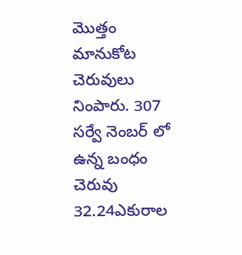మొత్తం మానుకోట చెరువులు నింపారు. 307 సర్వే నెంబర్ లో ఉన్న బంధం చెరువు 32.24ఎకురాల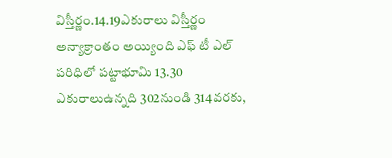విస్తీర్ణం.14.19ఎకురాలు విస్తీర్ణం అన్యాక్రాంతం అయ్యింది ఎఫ్ టీ ఎల్ పరిధిలో పట్టాభూమి 13.30 ఎకురాలుఉన్నది 302నుండి 314వరకు,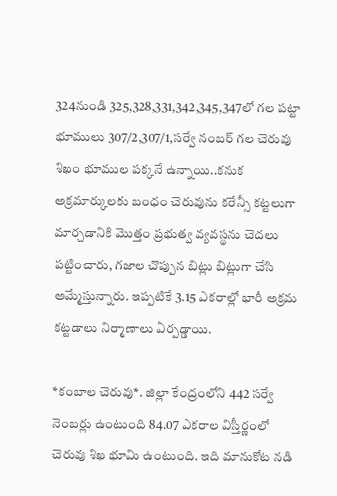324నుండి 325,328,331,342,345,347లో గల పట్టా భూములు 307/2,307/1,సర్వే నంబర్ గల చెరువు శిఖం భూముల పక్కనే ఉన్నాయి..కనుక అక్రమార్కులకు బంధం చెరువును కరేన్సీ కట్టలుగా మార్చడానికి మొత్తం ప్రభుత్వ వ్యవస్థను చెదలు పట్టించారు, గజాల చొప్పున బిట్లు బిట్లుగా చేసి అమ్మేస్తున్నారు. ఇప్పటికే 3.15 ఎకరాల్లో భారీ అక్రమ కట్టడాలు నిర్మాణాలు ఏర్పడ్డాయి.

*కంబాల చెరువు*. జిల్లా కేంద్రంలోని 442 సర్వే నెంబర్లు ఉంటుంది 84.07 ఎకరాల విస్తీర్ణంలో చెరువు శిఖ భూమి ఉంటుంది. ఇది మానుకోట నడి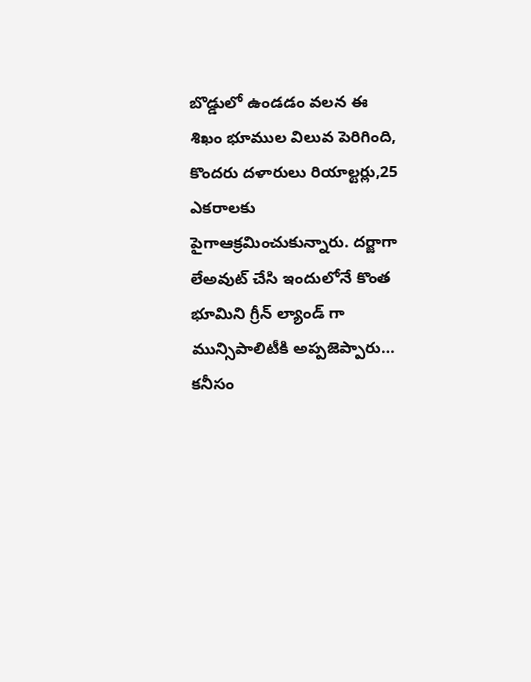బొడ్డులో ఉండడం వలన ఈ శిఖం భూముల విలువ పెరిగింది, కొందరు దళారులు రియాల్టర్లు,25 ఎకరాలకు పైగాఆక్రమించుకున్నారు. దర్జాగా లేఅవుట్ చేసి ఇందులోనే కొంత భూమిని గ్రీన్ ల్యాండ్ గా మున్సిపాలిటీకి అప్పజెప్పారు… కనీసం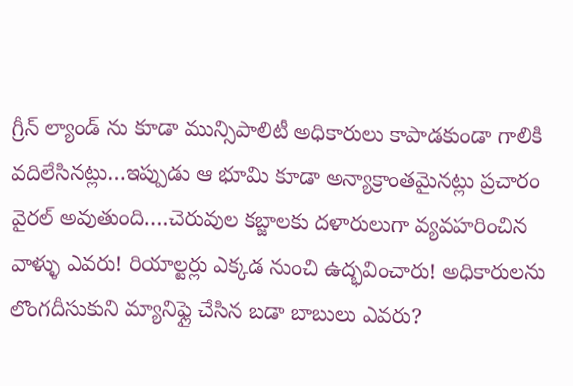గ్రీన్ ల్యాండ్ ను కూడా మున్సిపాలిటీ అధికారులు కాపాడకుండా గాలికి వదిలేసినట్లు…ఇప్పుడు ఆ భూమి కూడా అన్యాక్రాంతమైనట్లు ప్రచారం వైరల్ అవుతుంది….చెరువుల కబ్జాలకు దళారులుగా వ్యవహరించిన వాళ్ళు ఎవరు! రియాల్టర్లు ఎక్కడ నుంచి ఉద్భవించారు! అధికారులను లొంగదీసుకుని మ్యానిఫ్లై చేసిన బడా బాబులు ఎవరు?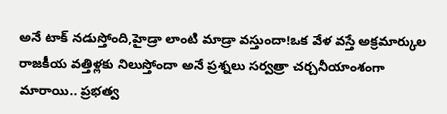అనే టాక్ నడుస్తోంది,హైడ్రా లాంటి మాడ్రా వస్తుందా!ఒక వేళ వస్తే అక్రమార్కుల రాజకీయ వత్తిళ్లకు నిలుస్తోందా అనే ప్రశ్నలు సర్వత్రా చర్చనీయాంశంగా మారాయి.. ప్రభత్వ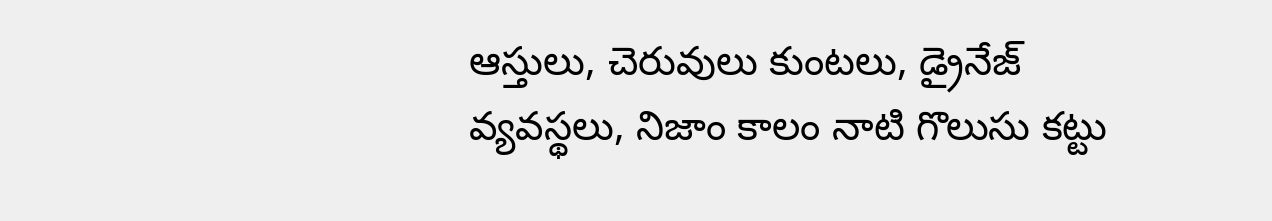ఆస్తులు, చెరువులు కుంటలు, డ్రైనేజ్ వ్యవస్థలు, నిజాం కాలం నాటి గొలుసు కట్టు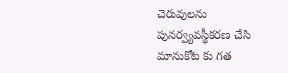చెరువులను పునర్వ్యవస్థీకరణ చేసి మానుకోట కు గత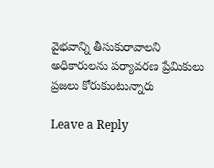వైభవాన్ని తీసుకురావాలని అధికారులను పర్యావరణ ప్రేమికులు ప్రజలు కోరుకుంటున్నారు

Leave a Reply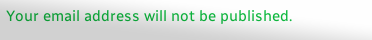Your email address will not be published.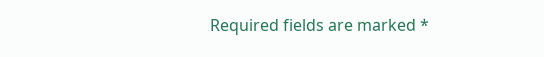Required fields are marked *